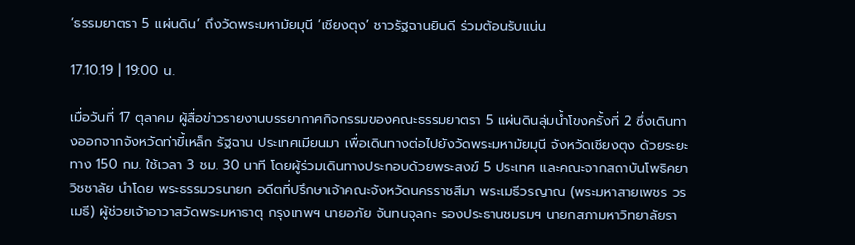‘ธรรมยาตรา 5 แผ่นดิน’ ถึงวัดพระมหามัยมุนี ‘เชียงตุง’ ชาวรัฐฉานยินดี ร่วมต้อนรับแน่น

17.10.19 | 19:00 น.

เมื่อวันที่ 17 ตุลาคม ผู้สื่อข่าวรายงานบรรยากาศกิจกรรมของคณะธรรมยาตรา 5 แผ่นดินลุ่มน้ำโขงครั้งที่ 2 ซึ่งเดินทางออกจากจังหวัดท่าขี้เหล็ก รัฐฉาน ประเทศเมียนมา เพื่อเดินทางต่อไปยังวัดพระมหามัยมุนี จังหวัดเชียงตุง ด้วยระยะทาง 150 กม. ใช้เวลา 3 ชม. 30 นาที โดยผู้ร่วมเดินทางประกอบด้วยพระสงฆ์ 5 ประเทศ และคณะจากสถาบันโพธิคยาวิชชาลัย นำโดย พระธรรมวรนายก อดีตที่ปรึกษาเจ้าคณะจังหวัดนครราชสีมา พระเมธีวรญาณ (พระมหาสายเพชร วรเมธี) ผู้ช่วยเจ้าอาวาสวัดพระมหาธาตุ กรุงเทพฯ นายอภัย จันทนจุลกะ รองประธานชมรมฯ นายกสภามหาวิทยาลัยรา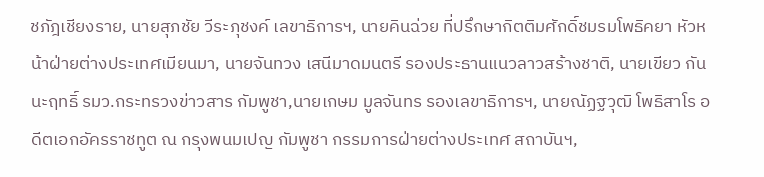ชภัฎเชียงราย, นายสุภชัย วีระภุชงค์ เลขาธิการฯ, นายคินฉ่วย ที่ปรึกษากิตติมศักดิ์ชมรมโพธิคยา หัวหน้าฝ่ายต่างประเทศเมียนมา, นายจันทวง เสนีมาดมนตรี รองประธานแนวลาวสร้างชาติ, นายเขียว กันนะฤทธิ์ รมว.กระทรวงข่าวสาร กัมพูชา,นายเกษม มูลจันทร รองเลขาธิการฯ, นายณัฏฐวุฒิ โพธิสาโร อดีตเอกอัครราชทูต ณ กรุงพนมเปญ กัมพูชา กรรมการฝ่ายต่างประเทศ สถาบันฯ,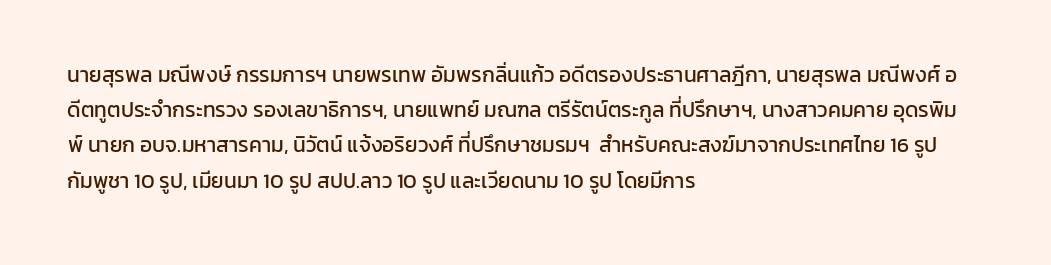นายสุรพล มณีพงษ์ กรรมการฯ นายพรเทพ อัมพรกลิ่นแก้ว อดีตรองประธานศาลฎีกา, นายสุรพล มณีพงศ์ อดีตทูตประจำกระทรวง รองเลขาธิการฯ, นายแพทย์ มณฑล ตรีรัตน์ตระกูล ที่ปรึกษาฯ, นางสาวคมคาย อุดรพิมพ์ นายก อบจ.มหาสารคาม, นิวัตน์ แจ้งอริยวงศ์ ที่ปรึกษาชมรมฯ  สำหรับคณะสงฆ์มาจากประเทศไทย 16 รูป กัมพูชา 10 รูป, เมียนมา 10 รูป สปป.ลาว 10 รูป และเวียดนาม 10 รูป โดยมีการ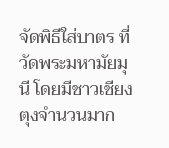จัดพิธีใส่บาตร ที่วัดพระมหามัยมุนี โดยมีชาวเชียงตุงจำนวนมาก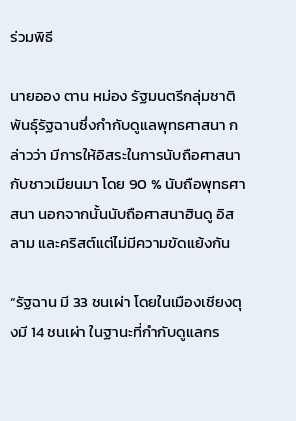ร่วมพิธี

นายออง ตาน หม่อง รัฐมนตรีกลุ่มชาติพันธุ์รัฐฉานซึ่งกำกับดูแลพุทธศาสนา กล่าวว่า มีการให้อิสระในการนับถือศาสนากับชาวเมียนมา โดย 90 % นับถือพุทธศาสนา นอกจากนั้นนับถือศาสนาฮินดู อิสลาม และคริสต์แต่ไม่มีความขัดแย้งกัน

“รัฐฉาน มี 33 ชนเผ่า โดยในเมืองเชียงตุงมี 14 ชนเผ่า ในฐานะที่กำกับดูแลกร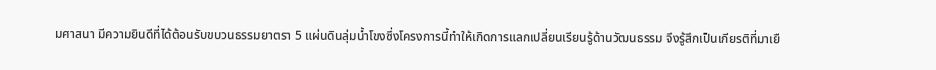มศาสนา มีความยินดีที่ได้ต้อนรับขบวนธรรมยาตรา 5 แผ่นดินลุ่มน้ำโขงซึ่งโครงการนี้ทำให้เกิดการแลกเปลี่ยนเรียนรู้ด้านวัฒนธรรม จึงรู้สึกเป็นเกียรติที่มาเยื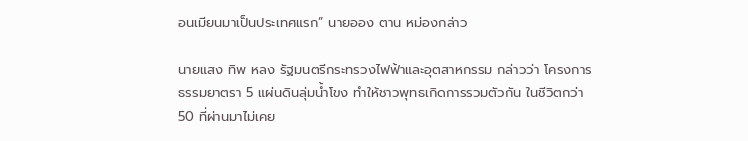อนเมียนมาเป็นประเทศแรก” นายออง ตาน หม่องกล่าว

นายแสง ทิพ หลง รัฐมนตรีกระทรวงไฟฟ้าและอุตสาหกรรม กล่าวว่า โครงการธรรมยาตรา 5 แผ่นดินลุ่มน้ำโขง ทำให้ชาวพุทธเกิดการรวมตัวกัน ในชีวิตกว่า 50 ที่ผ่านมาไม่เคย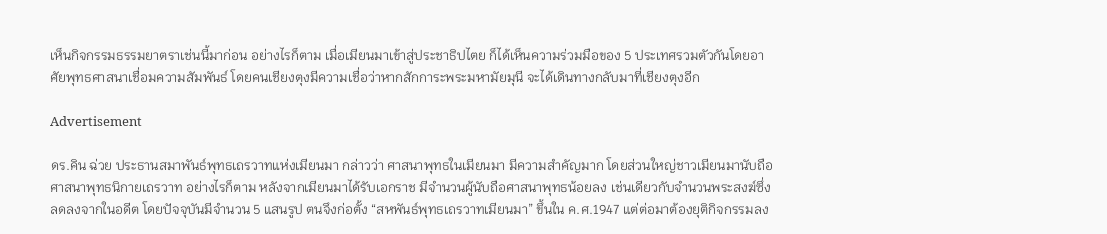เห็นกิจกรรมธรรมยาตราเช่นนี้มาก่อน อย่างไรก็ตาม เมื่อเมียนมาเข้าสู่ประชาธิปไตย ก็ได้เห็นความร่วมมือของ 5 ประเทศรวมตัวกันโดยอาศัยพุทธศาสนาเชื่อมความสัมพันธ์ โดยคนเชียงตุงมีความเชื่อว่าหากสักการะพระมหามัยมุนี จะได้เดินทางกลับมาที่เชียงตุงอีก

Advertisement

ดร.คิน ฉ่วย ประธานสมาพันธ์พุทธเถรวาทแห่งเมียนมา กล่าวว่า ศาสนาพุทธในเมียนมา มีความสำคัญมาก โดยส่วนใหญ่ชาวเมียนมานับถือศาสนาพุทธนิกายเถรวาท อย่างไรก็ตาม หลังจากเมียนมาได้รับเอกราช มีจำนวนผู้นับถือศาสนาพุทธน้อยลง เช่นเดียวกับจำนวนพระสงฆ์ซึ่งลดลงจากในอดีต โดยปัจจุบันมีจำนวน 5 แสนรูป ตนจึงก่อตั้ง “สหพันธ์พุทธเถรวาทเมียนมา” ขึ้นใน ค.ศ.1947 แต่ต่อมาต้องยุติกิจกรรมลง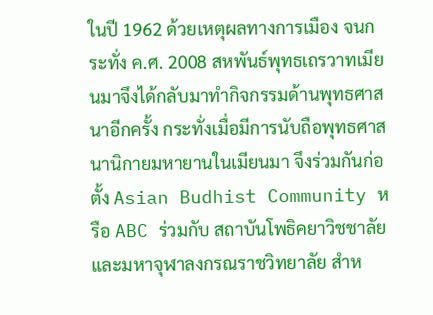ในปี 1962 ด้วยเหตุผลทางการเมือง จนกระทั่ง ค.ศ. 2008 สหพันธ์พุทธเถรวาทเมียนมาจึงได้กลับมาทำกิจกรรมด้านพุทธศาสนาอีกครั้ง กระทั่งเมื่อมีการนับถือพุทธศาสนานิกายมหายานในเมียนมา จึงร่วมกันก่อตั้ง Asian Budhist Community หรือ ABC ร่วมกับ สถาบันโพธิคยาวิชชาลัย และมหาจุฬาลงกรณราชวิทยาลัย สำห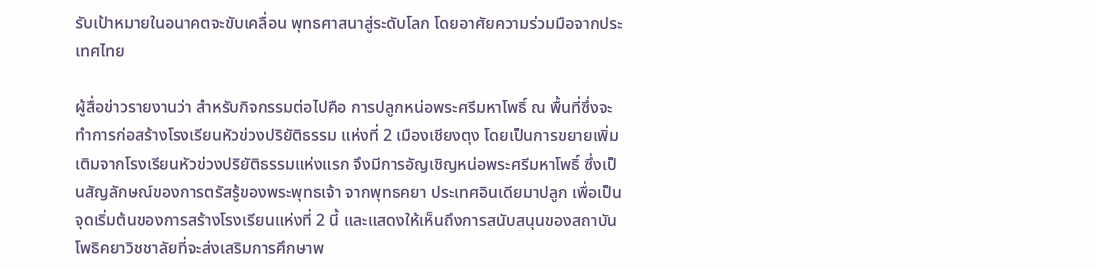รับเป้าหมายในอนาคตจะขับเคลื่อน พุทธศาสนาสู่ระดับโลก โดยอาศัยความร่วมมือจากประเทศไทย

ผู้สื่อข่าวรายงานว่า สำหรับกิจกรรมต่อไปคือ การปลูกหน่อพระศรีมหาโพธิ์ ณ พื้นที่ซึ่งจะทำการก่อสร้างโรงเรียนหัวข่วงปริยัติธรรม แห่งที่ 2 เมืองเชียงตุง โดยเป็นการขยายเพิ่มเติมจากโรงเรียนหัวข่วงปริยัติธรรมแห่งแรก จึงมีการอัญเชิญหน่อพระศรีมหาโพธิ์ ซึ่งเป็นสัญลักษณ์ของการตรัสรู้ของพระพุทธเจ้า จากพุทธคยา ประเทศอินเดียมาปลูก เพื่อเป็นจุดเริ่มต้นของการสร้างโรงเรียนแห่งที่ 2 นี้ และแสดงให้เห็นถึงการสนับสนุนของสถาบันโพธิคยาวิชชาลัยที่จะส่งเสริมการศึกษาพ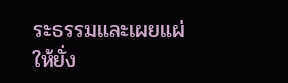ระธรรมและเผยแผ่ให้ยั่ง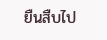ยืนสืบไป